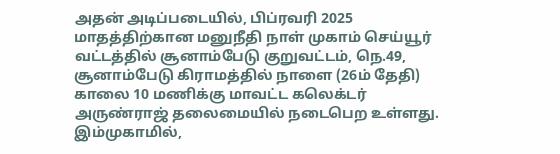அதன் அடிப்படையில், பிப்ரவரி 2025 மாதத்திற்கான மனுநீதி நாள் முகாம் செய்யூர் வட்டத்தில் சூனாம்பேடு குறுவட்டம், நெ.49, சூனாம்பேடு கிராமத்தில் நாளை (26ம் தேதி) காலை 10 மணிக்கு மாவட்ட கலெக்டர் அருண்ராஜ் தலைமையில் நடைபெற உள்ளது. இம்முகாமில்,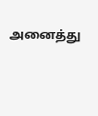அனைத்து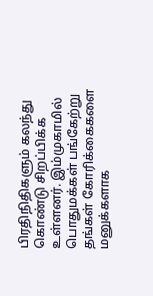பிரதிநிதிகளும் கலந்து கொண்டு சிறப்பிக்க உள்ளனர். இம்முகாமில் பொதுமக்கள் பங்கேற்று தங்கள் கோரிக்கைகளை மனுக்களாக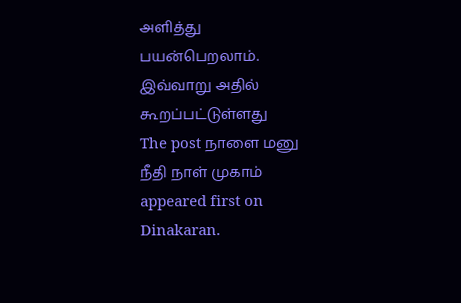அளித்து பயன்பெறலாம். இவ்வாறு அதில் கூறப்பட்டுள்ளது
The post நாளை மனு நீதி நாள் முகாம் appeared first on Dinakaran.